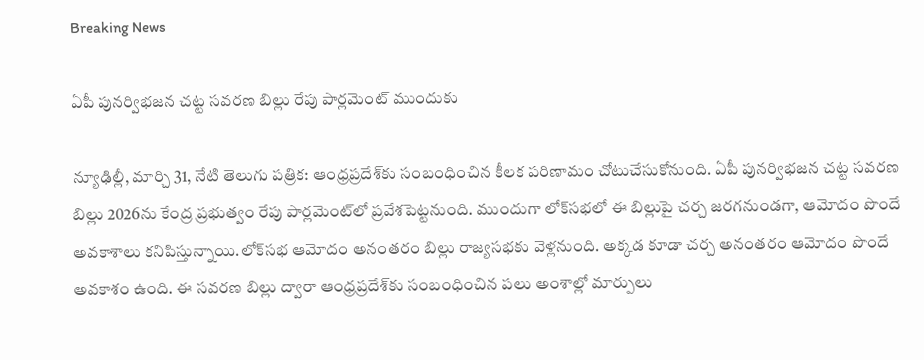Breaking News

ఏపీ పునర్విభజన చట్ట సవరణ బిల్లు రేపు పార్లమెంట్ ముందుకు

న్యూఢిల్లీ, మార్చి 31, నేటి తెలుగు పత్రిక: ఆంధ్రప్రదేశ్‌కు సంబంధించిన కీలక పరిణామం చోటుచేసుకోనుంది. ఏపీ పునర్విభజన చట్ట సవరణ బిల్లు 2026ను కేంద్ర ప్రభుత్వం రేపు పార్లమెంట్‌లో ప్రవేశపెట్టనుంది. ముందుగా లోక్‌సభలో ఈ బిల్లుపై చర్చ జరగనుండగా, ఆమోదం పొందే అవకాశాలు కనిపిస్తున్నాయి.లోక్‌సభ ఆమోదం అనంతరం బిల్లు రాజ్యసభకు వెళ్లనుంది. అక్కడ కూడా చర్చ అనంతరం ఆమోదం పొందే అవకాశం ఉంది. ఈ సవరణ బిల్లు ద్వారా ఆంధ్రప్రదేశ్‌కు సంబంధించిన పలు అంశాల్లో మార్పులు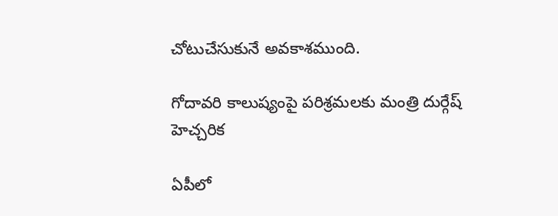చోటుచేసుకునే అవకాశముంది.

గోదావరి కాలుష్యంపై పరిశ్రమలకు మంత్రి దుర్గేష్ హెచ్చరిక

ఏపీలో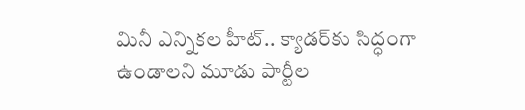మినీ ఎన్నికల హీట్.. క్యాడర్‌కు సిద్ధంగా ఉండాలని మూడు పార్టీల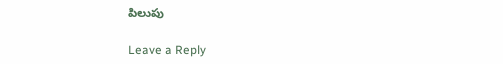పిలుపు

Leave a Reply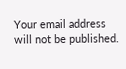Your email address will not be published.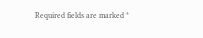Required fields are marked *